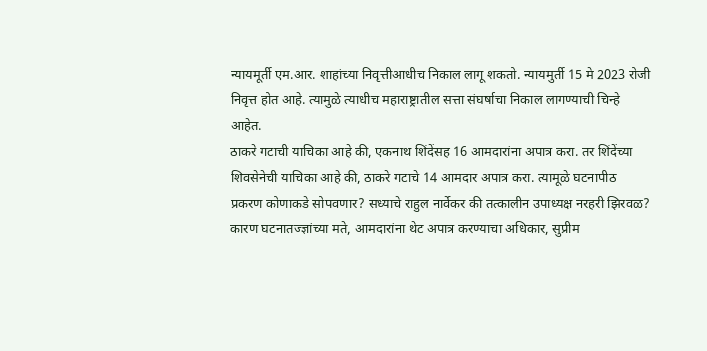न्यायमूर्ती एम.आर. शाहांच्या निवृत्तीआधीच निकाल लागू शकतो. न्यायमुर्ती 15 मे 2023 रोजी निवृत्त होत आहे. त्यामुळे त्याधीच महाराष्ट्रातील सत्ता संघर्षाचा निकाल लागण्याची चिन्हे आहेत.
ठाकरे गटाची याचिका आहे की, एकनाथ शिंदेंसह 16 आमदारांना अपात्र करा. तर शिंदेंच्या शिवसेनेची याचिका आहे की, ठाकरे गटाचे 14 आमदार अपात्र करा. त्यामूळे घटनापीठ प्रकरण कोणाकडे सोपवणार? सध्याचे राहुल नार्वेकर की तत्कालीन उपाध्यक्ष नरहरी झिरवळ? कारण घटनातज्ज्ञांच्या मते, आमदारांना थेट अपात्र करण्याचा अधिकार, सुप्रीम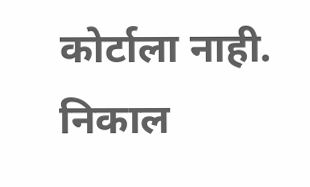कोर्टाला नाही.
निकाल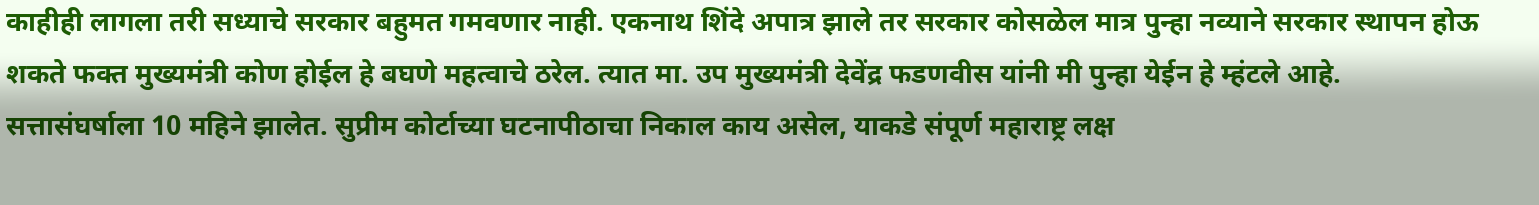काहीही लागला तरी सध्याचे सरकार बहुमत गमवणार नाही. एकनाथ शिंदे अपात्र झाले तर सरकार कोसळेल मात्र पुन्हा नव्याने सरकार स्थापन होऊ शकते फक्त मुख्यमंत्री कोण होईल हे बघणे महत्वाचे ठरेल. त्यात मा. उप मुख्यमंत्री देवेंद्र फडणवीस यांनी मी पुन्हा येईन हे म्हंटले आहे.
सत्तासंघर्षाला 10 महिने झालेत. सुप्रीम कोर्टाच्या घटनापीठाचा निकाल काय असेल, याकडे संपूर्ण महाराष्ट्र लक्ष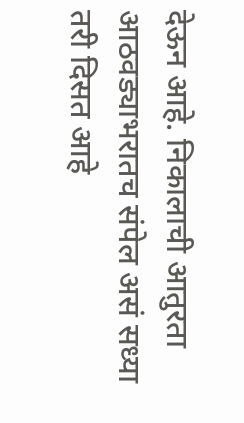देऊन आहे. निकालाची आतुरता आठवड्याभरातच संपेल असं सध्या तरी दिसत आहे